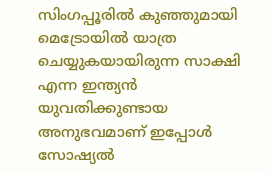സിംഗപ്പൂരിൽ കുഞ്ഞുമായി മെട്രോയിൽ യാത്ര ചെയ്യുകയായിരുന്ന സാക്ഷി എന്ന ഇന്ത്യൻ യുവതിക്കുണ്ടായ അനുഭവമാണ് ഇപ്പോള്‍ സോഷ്യല്‍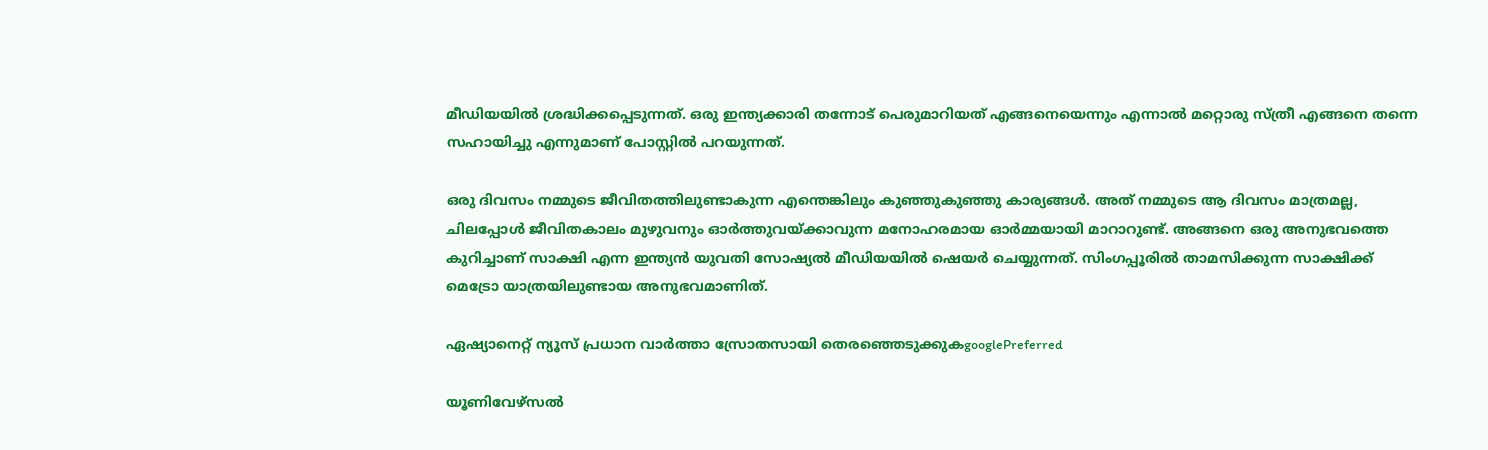മീഡിയയില്‍ ശ്രദ്ധിക്കപ്പെടുന്നത്. ഒരു ഇന്ത്യക്കാരി തന്നോട് പെരുമാറിയത് എങ്ങനെയെന്നും എന്നാല്‍ മറ്റൊരു സ്ത്രീ എങ്ങനെ തന്നെ സഹായിച്ചു എന്നുമാണ് പോസ്റ്റില്‍ പറയുന്നത്.

ഒരു ദിവസം നമ്മുടെ ജീവിതത്തിലുണ്ടാകുന്ന എന്തെങ്കിലും കുഞ്ഞുകുഞ്ഞു കാര്യങ്ങൾ. അത് നമ്മുടെ ആ ദിവസം മാത്രമല്ല, ചിലപ്പോൾ ജീവിതകാലം മുഴുവനും ഓർത്തുവയ്ക്കാവുന്ന മനോഹരമായ ഓർമ്മയായി മാറാറുണ്ട്. അങ്ങനെ ഒരു അനുഭവത്തെ കുറിച്ചാണ് സാക്ഷി എന്ന ഇന്ത്യൻ യുവതി സോഷ്യൽ മീഡിയയിൽ ഷെയർ ചെയ്യുന്നത്. സിംഗപ്പൂരിൽ താമസിക്കുന്ന സാക്ഷിക്ക് മെട്രോ യാത്രയിലുണ്ടായ അനുഭവമാണിത്.

ഏഷ്യാനെറ്റ് ന്യൂസ് പ്രധാന വാർത്താ സ്രോതസായി തെരഞ്ഞെടുക്കുകgooglePreferred

യൂണിവേഴ്സൽ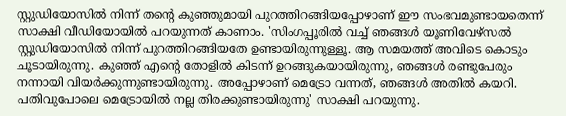സ്റ്റുഡിയോസിൽ നിന്ന് തന്റെ കുഞ്ഞുമായി പുറത്തിറങ്ങിയപ്പോഴാണ് ഈ സംഭവമുണ്ടായതെന്ന് സാക്ഷി വീഡിയോയിൽ പറയുന്നത് കാണാം. 'സിംഗപ്പൂരിൽ വച്ച് ഞങ്ങൾ യൂണിവേഴ്സൽ സ്റ്റുഡിയോസിൽ നിന്ന് പുറത്തിറങ്ങിയതേ ഉണ്ടായിരുന്നുള്ളൂ. ആ സമയത്ത് അവിടെ കൊടും ചൂടായിരുന്നു. കുഞ്ഞ് എൻ്റെ തോളിൽ കിടന്ന് ഉറങ്ങുകയായിരുന്നു, ഞങ്ങൾ രണ്ടുപേരും നന്നായി വിയർക്കുന്നുണ്ടായിരുന്നു. അപ്പോഴാണ് മെട്രോ വന്നത്, ഞങ്ങൾ അതിൽ കയറി. പതിവുപോലെ മെട്രോയിൽ നല്ല തിരക്കുണ്ടായിരുന്നു' സാക്ഷി പറയുന്നു.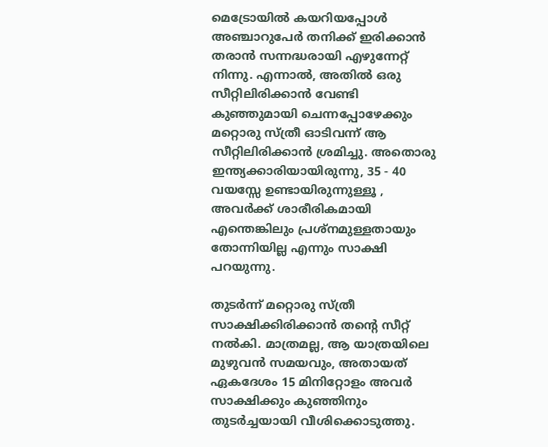മെട്രോയിൽ കയറിയപ്പോൾ അഞ്ചാറുപേർ തനിക്ക് ഇരിക്കാൻ തരാൻ സന്നദ്ധരായി എഴുന്നേറ്റ് നിന്നു. എന്നാൽ, അതിൽ ഒരു സീറ്റിലിരിക്കാൻ വേണ്ടി കുഞ്ഞുമായി ചെന്നപ്പോഴേക്കും മറ്റൊരു സ്ത്രീ ഓടിവന്ന് ആ സീറ്റിലിരിക്കാൻ ശ്രമിച്ചു. അതൊരു ഇന്ത്യക്കാരിയായിരുന്നു, 35 - 40 വയസ്സേ ഉണ്ടായിരുന്നുള്ളൂ , അവർക്ക് ശാരീരികമായി എന്തെങ്കിലും പ്രശ്നമുള്ളതായും തോന്നിയില്ല എന്നും സാക്ഷി പറയുന്നു.

തുടർന്ന് മറ്റൊരു സ്ത്രീ സാക്ഷിക്കിരിക്കാൻ തന്റെ സീറ്റ് നൽകി. മാത്രമല്ല, ആ യാത്രയിലെ മുഴുവൻ സമയവും, അതായത് ഏകദേശം 15 മിനിറ്റോളം അവർ സാക്ഷിക്കും കുഞ്ഞിനും തുടർച്ചയായി വീശിക്കൊടുത്തു.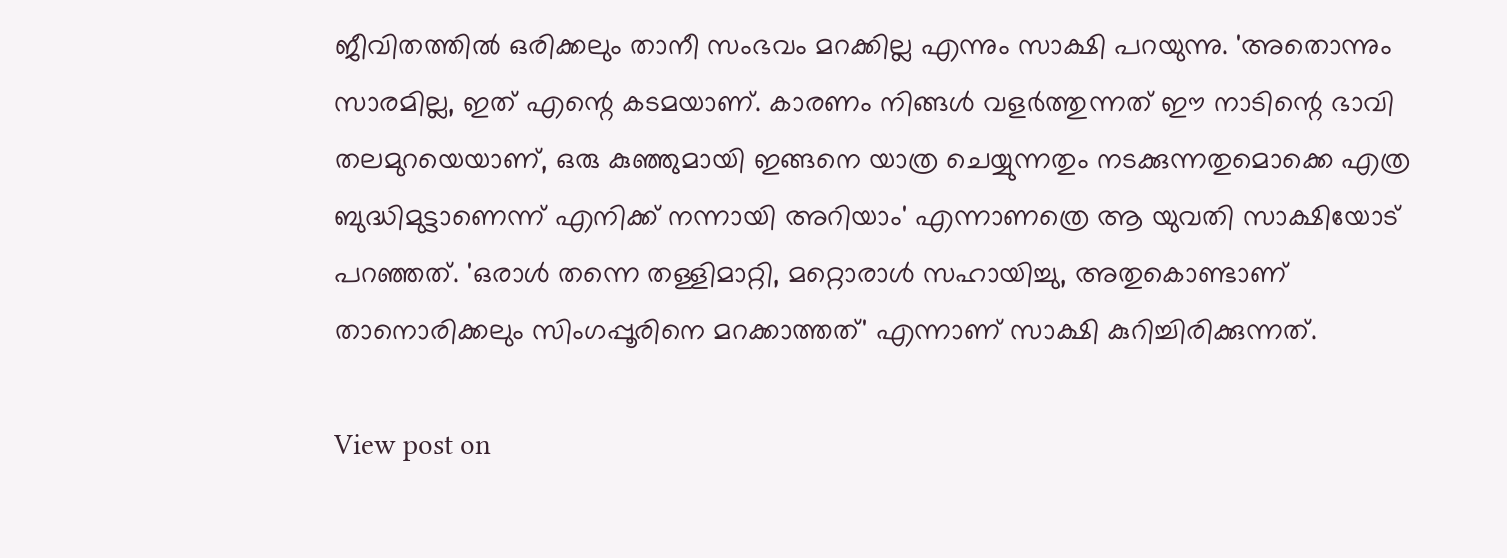ജീവിതത്തിൽ ഒരിക്കലും താനീ സംഭവം മറക്കില്ല എന്നും സാക്ഷി പറയുന്നു. 'അതൊന്നും സാരമില്ല, ഇത് എന്റെ കടമയാണ്. കാരണം നിങ്ങൾ വളർത്തുന്നത് ഈ നാടിന്റെ ഭാവി തലമുറയെയാണ്, ഒരു കുഞ്ഞുമായി ഇങ്ങനെ യാത്ര ചെയ്യുന്നതും നടക്കുന്നതുമൊക്കെ എത്ര ബുദ്ധിമുട്ടാണെന്ന് എനിക്ക് നന്നായി അറിയാം' എന്നാണത്രെ ആ യുവതി സാക്ഷിയോട് പറഞ്ഞത്. 'ഒരാൾ തന്നെ തള്ളിമാറ്റി, മറ്റൊരാൾ സഹായിച്ചു, അതുകൊണ്ടാണ് താനൊരിക്കലും സിംഗപ്പൂരിനെ മറക്കാത്തത്' എന്നാണ് സാക്ഷി കുറിച്ചിരിക്കുന്നത്.

View post on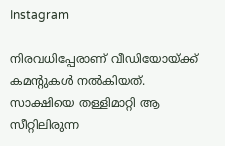Instagram

നിരവധിപ്പേരാണ് വീഡിയോയ്ക്ക് കമന്റുകൾ നൽകിയത്. സാക്ഷിയെ തള്ളിമാറ്റി ആ സീറ്റിലിരുന്ന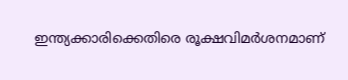ഇന്ത്യക്കാരിക്കെതിരെ രൂക്ഷവിമർശനമാണ്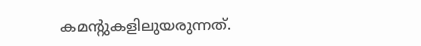കമന്റുകളിലുയരുന്നത്.